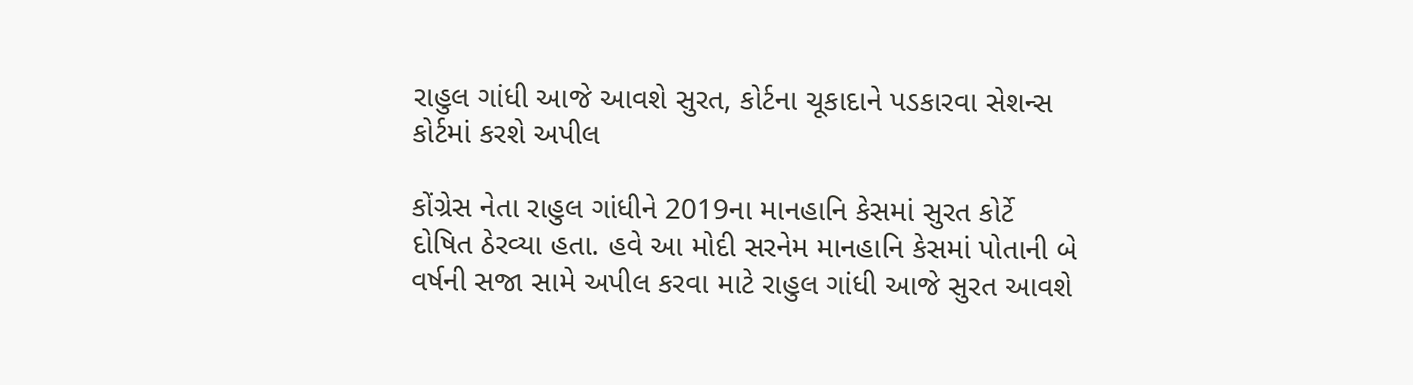રાહુલ ગાંધી આજે આવશે સુરત, કોર્ટના ચૂકાદાને પડકારવા સેશન્સ કોર્ટમાં કરશે અપીલ

કોંગ્રેસ નેતા રાહુલ ગાંધીને 2019ના માનહાનિ કેસમાં સુરત કોર્ટે દોષિત ઠેરવ્યા હતા. હવે આ મોદી સરનેમ માનહાનિ કેસમાં પોતાની બે વર્ષની સજા સામે અપીલ કરવા માટે રાહુલ ગાંધી આજે સુરત આવશે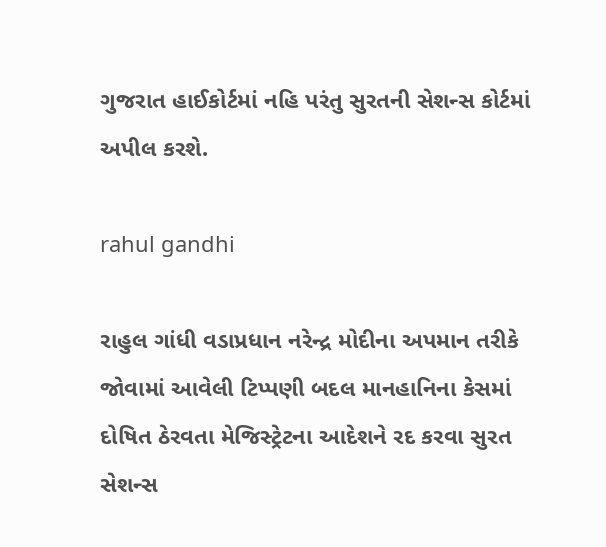ગુજરાત હાઈકોર્ટમાં નહિ પરંતુ સુરતની સેશન્સ કોર્ટમાં અપીલ કરશે.

rahul gandhi

રાહુલ ગાંધી વડાપ્રધાન નરેન્દ્ર મોદીના અપમાન તરીકે જોવામાં આવેલી ટિપ્પણી બદલ માનહાનિના કેસમાં દોષિત ઠેરવતા મેજિસ્ટ્રેટના આદેશને રદ કરવા સુરત સેશન્સ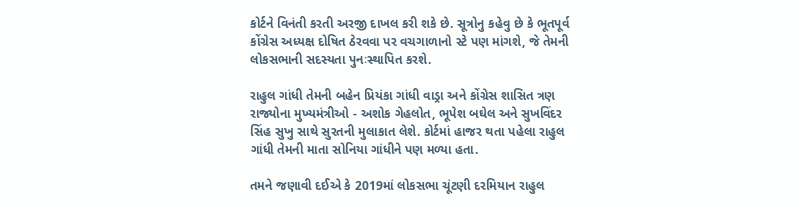કોર્ટને વિનંતી કરતી અરજી દાખલ કરી શકે છે. સૂત્રોનુ કહેવુ છે કે ભૂતપૂર્વ કોંગ્રેસ અધ્યક્ષ દોષિત ઠેરવવા પર વચગાળાનો સ્ટે પણ માંગશે, જે તેમની લોકસભાની સદસ્યતા પુનઃસ્થાપિત કરશે.

રાહુલ ગાંધી તેમની બહેન પ્રિયંકા ગાંધી વાડ્રા અને કોંગ્રેસ શાસિત ત્રણ રાજ્યોના મુખ્યમંત્રીઓ - અશોક ગેહલોત, ભૂપેશ બઘેલ અને સુખવિંદર સિંહ સુખુ સાથે સુરતની મુલાકાત લેશે. કોર્ટમાં હાજર થતા પહેલા રાહુલ ગાંધી તેમની માતા સોનિયા ગાંધીને પણ મળ્યા હતા.

તમને જણાવી દઈએ કે 2019માં લોકસભા ચૂંટણી દરમિયાન રાહુલ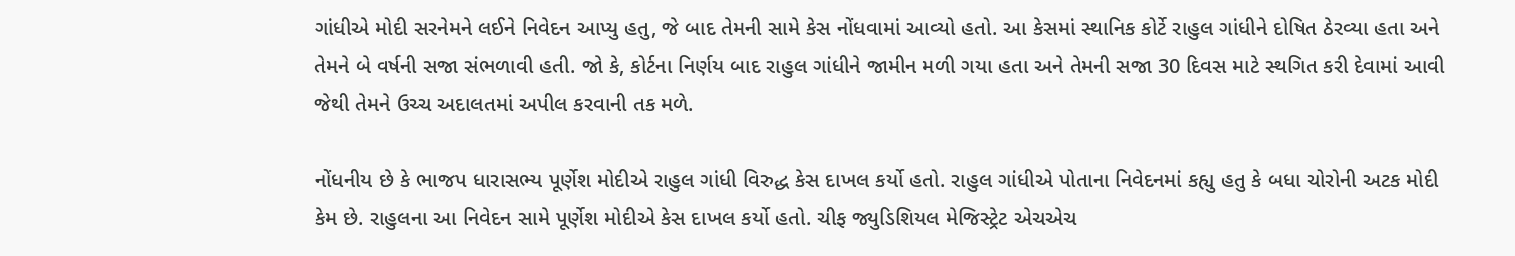ગાંધીએ મોદી સરનેમને લઈને નિવેદન આપ્યુ હતુ, જે બાદ તેમની સામે કેસ નોંધવામાં આવ્યો હતો. આ કેસમાં સ્થાનિક કોર્ટે રાહુલ ગાંધીને દોષિત ઠેરવ્યા હતા અને તેમને બે વર્ષની સજા સંભળાવી હતી. જો કે, કોર્ટના નિર્ણય બાદ રાહુલ ગાંધીને જામીન મળી ગયા હતા અને તેમની સજા 30 દિવસ માટે સ્થગિત કરી દેવામાં આવી જેથી તેમને ઉચ્ચ અદાલતમાં અપીલ કરવાની તક મળે.

નોંધનીય છે કે ભાજપ ધારાસભ્ય પૂર્ણેશ મોદીએ રાહુલ ગાંધી વિરુદ્ધ કેસ દાખલ કર્યો હતો. રાહુલ ગાંધીએ પોતાના નિવેદનમાં કહ્યુ હતુ કે બધા ચોરોની અટક મોદી કેમ છે. રાહુલના આ નિવેદન સામે પૂર્ણેશ મોદીએ કેસ દાખલ કર્યો હતો. ચીફ જ્યુડિશિયલ મેજિસ્ટ્રેટ એચએચ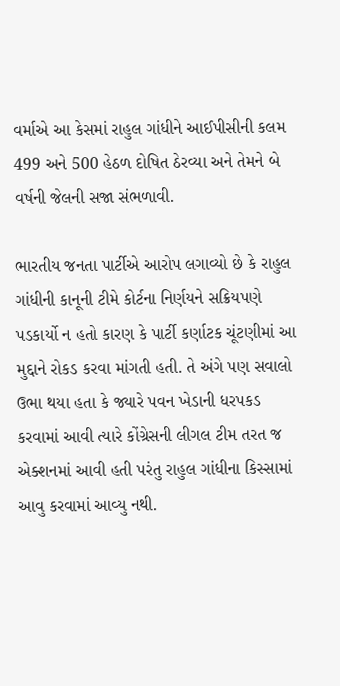વર્માએ આ કેસમાં રાહુલ ગાંધીને આઈપીસીની કલમ 499 અને 500 હેઠળ દોષિત ઠેરવ્યા અને તેમને બે વર્ષની જેલની સજા સંભળાવી.

ભારતીય જનતા પાર્ટીએ આરોપ લગાવ્યો છે કે રાહુલ ગાંધીની કાનૂની ટીમે કોર્ટના નિર્ણયને સક્રિયપણે પડકાર્યો ન હતો કારણ કે પાર્ટી કર્ણાટક ચૂંટણીમાં આ મુદ્દાને રોકડ કરવા માંગતી હતી. તે અંગે પણ સવાલો ઉભા થયા હતા કે જ્યારે પવન ખેડાની ધરપકડ કરવામાં આવી ત્યારે કોંગ્રેસની લીગલ ટીમ તરત જ એક્શનમાં આવી હતી પરંતુ રાહુલ ગાંધીના કિસ્સામાં આવુ કરવામાં આવ્યુ નથી.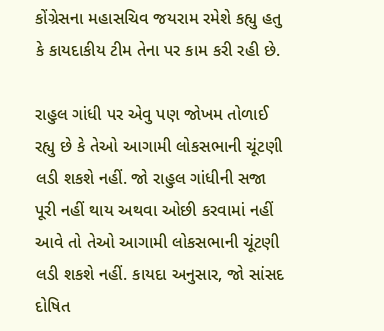કોંગ્રેસના મહાસચિવ જયરામ રમેશે કહ્યુ હતુ કે કાયદાકીય ટીમ તેના પર કામ કરી રહી છે.

રાહુલ ગાંધી પર એવુ પણ જોખમ તોળાઈ રહ્યુ છે કે તેઓ આગામી લોકસભાની ચૂંટણી લડી શકશે નહીં. જો રાહુલ ગાંધીની સજા પૂરી નહીં થાય અથવા ઓછી કરવામાં નહીં આવે તો તેઓ આગામી લોકસભાની ચૂંટણી લડી શકશે નહીં. કાયદા અનુસાર, જો સાંસદ દોષિત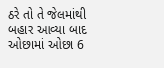ઠરે તો તે જેલમાંથી બહાર આવ્યા બાદ ઓછામાં ઓછા 6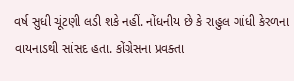વર્ષ સુધી ચૂંટણી લડી શકે નહીં. નોંધનીય છે કે રાહુલ ગાંધી કેરળના વાયનાડથી સાંસદ હતા. કોંગ્રેસના પ્રવક્તા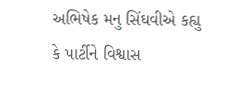અભિષેક મનુ સિંઘવીએ કહ્યુ કે પાર્ટીને વિશ્વાસ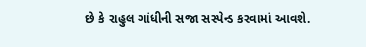છે કે રાહુલ ગાંધીની સજા સસ્પેન્ડ કરવામાં આવશે.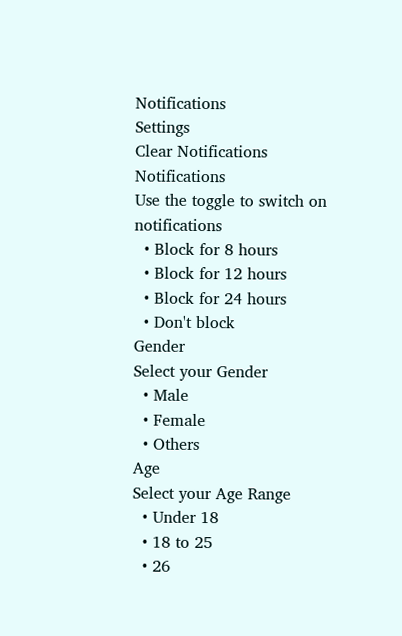Notifications
Settings
Clear Notifications
Notifications
Use the toggle to switch on notifications
  • Block for 8 hours
  • Block for 12 hours
  • Block for 24 hours
  • Don't block
Gender
Select your Gender
  • Male
  • Female
  • Others
Age
Select your Age Range
  • Under 18
  • 18 to 25
  • 26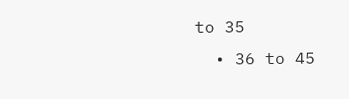to 35
  • 36 to 45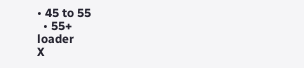• 45 to 55
  • 55+
loader
X